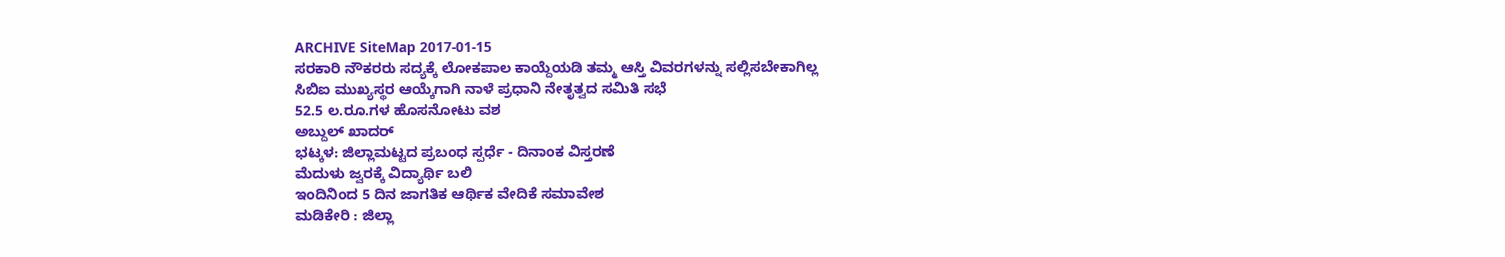ARCHIVE SiteMap 2017-01-15
ಸರಕಾರಿ ನೌಕರರು ಸದ್ಯಕ್ಕೆ ಲೋಕಪಾಲ ಕಾಯ್ದೆಯಡಿ ತಮ್ಮ ಆಸ್ತಿ ವಿವರಗಳನ್ನು ಸಲ್ಲಿಸಬೇಕಾಗಿಲ್ಲ
ಸಿಬಿಐ ಮುಖ್ಯಸ್ಥರ ಆಯ್ಕೆಗಾಗಿ ನಾಳೆ ಪ್ರಧಾನಿ ನೇತೃತ್ವದ ಸಮಿತಿ ಸಭೆ
52.5 ಲ.ರೂ.ಗಳ ಹೊಸನೋಟು ವಶ
ಅಬ್ದುಲ್ ಖಾದರ್
ಭಟ್ಕಳ: ಜಿಲ್ಲಾಮಟ್ಟದ ಪ್ರಬಂಧ ಸ್ಪರ್ಧೆ - ದಿನಾಂಕ ವಿಸ್ತರಣೆ
ಮೆದುಳು ಜ್ವರಕ್ಕೆ ವಿದ್ಯಾರ್ಥಿ ಬಲಿ
ಇಂದಿನಿಂದ 5 ದಿನ ಜಾಗತಿಕ ಆರ್ಥಿಕ ವೇದಿಕೆ ಸಮಾವೇಶ
ಮಡಿಕೇರಿ : ಜಿಲ್ಲಾ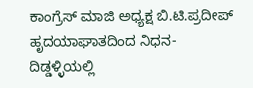ಕಾಂಗ್ರೆಸ್ ಮಾಜಿ ಅಧ್ಯಕ್ಷ ಬಿ.ಟಿ.ಪ್ರದೀಪ್ ಹೃದಯಾಘಾತದಿಂದ ನಿಧನ- ದಿಡ್ಡಳ್ಳಿಯಲ್ಲಿ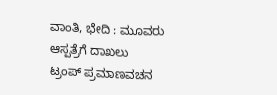ವಾಂತಿ, ಭೇದಿ : ಮೂವರು ಆಸ್ಪತ್ರೆಗೆ ದಾಖಲು
ಟ್ರಂಪ್ ಪ್ರಮಾಣವಚನ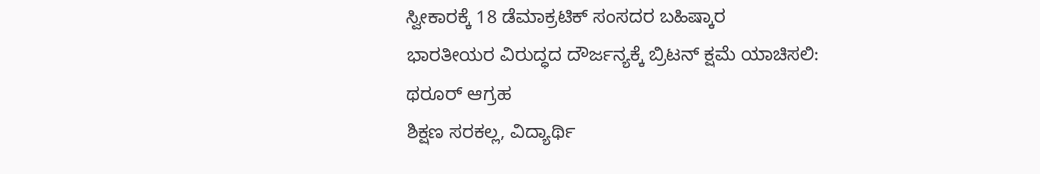ಸ್ವೀಕಾರಕ್ಕೆ 18 ಡೆಮಾಕ್ರಟಿಕ್ ಸಂಸದರ ಬಹಿಷ್ಕಾರ
ಭಾರತೀಯರ ವಿರುದ್ಧದ ದೌರ್ಜನ್ಯಕ್ಕೆ ಬ್ರಿಟನ್ ಕ್ಷಮೆ ಯಾಚಿಸಲಿ: ಥರೂರ್ ಆಗ್ರಹ
ಶಿಕ್ಷಣ ಸರಕಲ್ಲ, ವಿದ್ಯಾರ್ಥಿ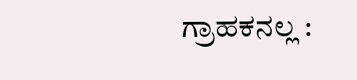ಗ್ರಾಹಕನಲ್ಲ :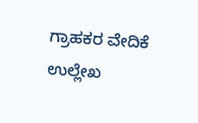ಗ್ರಾಹಕರ ವೇದಿಕೆ ಉಲ್ಲೇಖ